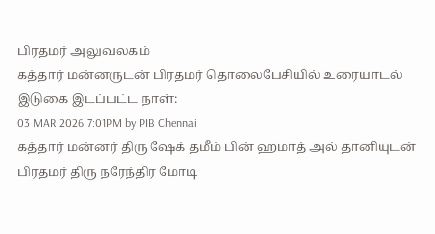பிரதமர் அலுவலகம்
கத்தார் மன்னருடன் பிரதமர் தொலைபேசியில் உரையாடல்
இடுகை இடப்பட்ட நாள்:
03 MAR 2026 7:01PM by PIB Chennai
கத்தார் மன்னர் திரு ஷேக் தமீம் பின் ஹமாத் அல் தானியுடன் பிரதமர் திரு நரேந்திர மோடி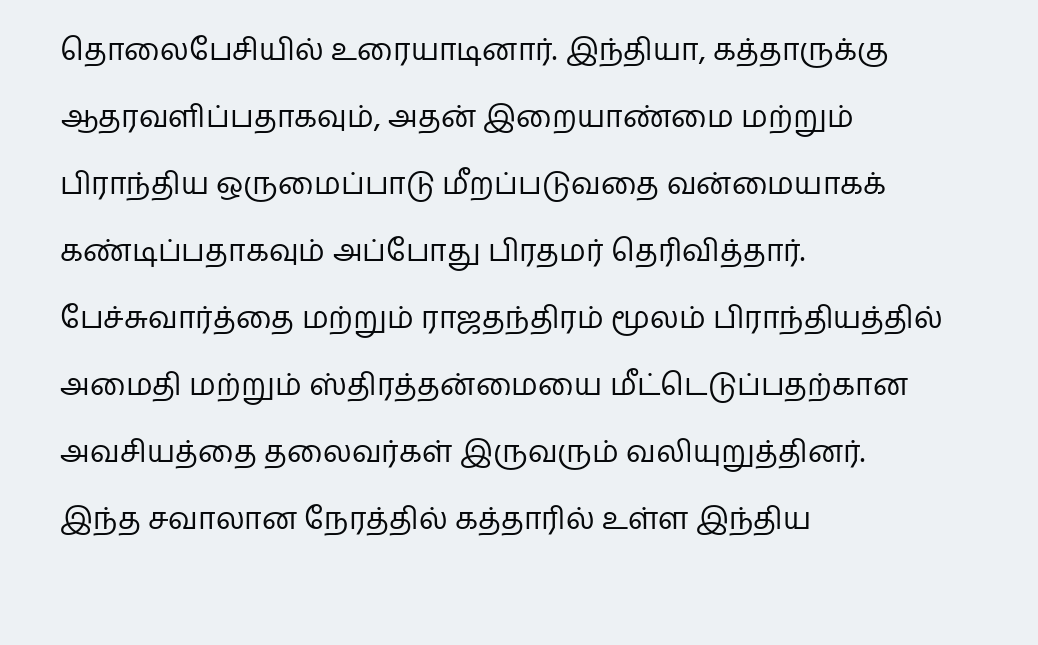தொலைபேசியில் உரையாடினார். இந்தியா, கத்தாருக்கு ஆதரவளிப்பதாகவும், அதன் இறையாண்மை மற்றும் பிராந்திய ஒருமைப்பாடு மீறப்படுவதை வன்மையாகக் கண்டிப்பதாகவும் அப்போது பிரதமர் தெரிவித்தார்.
பேச்சுவார்த்தை மற்றும் ராஜதந்திரம் மூலம் பிராந்தியத்தில் அமைதி மற்றும் ஸ்திரத்தன்மையை மீட்டெடுப்பதற்கான அவசியத்தை தலைவர்கள் இருவரும் வலியுறுத்தினர்.
இந்த சவாலான நேரத்தில் கத்தாரில் உள்ள இந்திய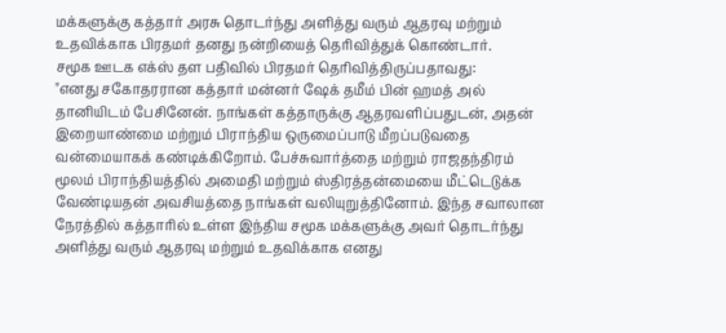மக்களுக்கு கத்தார் அரசு தொடர்ந்து அளித்து வரும் ஆதரவு மற்றும் உதவிக்காக பிரதமர் தனது நன்றியைத் தெரிவித்துக் கொண்டார்.
சமூக ஊடக எக்ஸ் தள பதிவில் பிரதமர் தெரிவித்திருப்பதாவது:
"எனது சகோதரரான கத்தார் மன்னர் ஷேக் தமீம் பின் ஹமத் அல் தானியிடம் பேசினேன். நாங்கள் கத்தாருக்கு ஆதரவளிப்பதுடன், அதன் இறையாண்மை மற்றும் பிராந்திய ஒருமைப்பாடு மீறப்படுவதை வன்மையாகக் கண்டிக்கிறோம். பேச்சுவார்த்தை மற்றும் ராஜதந்திரம் மூலம் பிராந்தியத்தில் அமைதி மற்றும் ஸ்திரத்தன்மையை மீட்டெடுக்க வேண்டியதன் அவசியத்தை நாங்கள் வலியுறுத்தினோம். இந்த சவாலான நேரத்தில் கத்தாரில் உள்ள இந்திய சமூக மக்களுக்கு அவர் தொடர்ந்து அளித்து வரும் ஆதரவு மற்றும் உதவிக்காக எனது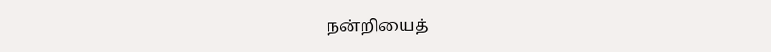நன்றியைத்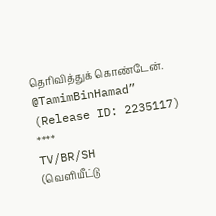தெரிவித்துக் கொண்டேன்.
@TamimBinHamad”
(Release ID: 2235117)
****
TV/BR/SH
(வெளியீட்டு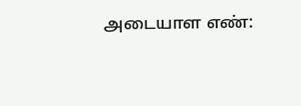அடையாள எண்: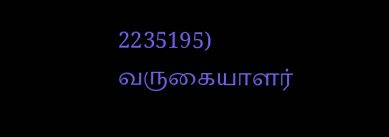2235195)
வருகையாளர்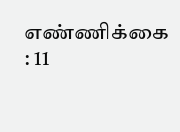எண்ணிக்கை : 11